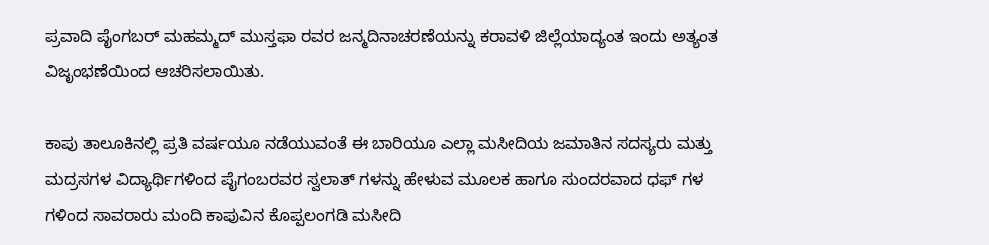ಪ್ರವಾದಿ ಪೈಂಗಬರ್ ಮಹಮ್ಮದ್ ಮುಸ್ತಫಾ ರವರ ಜನ್ಮದಿನಾಚರಣೆಯನ್ನು ಕರಾವಳಿ ಜಿಲ್ಲೆಯಾದ್ಯಂತ ಇಂದು ಅತ್ಯಂತ ವಿಜೃಂಭಣೆಯಿಂದ ಆಚರಿಸಲಾಯಿತು.

ಕಾಪು ತಾಲೂಕಿನಲ್ಲಿ ಪ್ರತಿ ವರ್ಷಯೂ ನಡೆಯುವಂತೆ ಈ ಬಾರಿಯೂ ಎಲ್ಲಾ ಮಸೀದಿಯ ಜಮಾತಿನ ಸದಸ್ಯರು ಮತ್ತು ಮದ್ರಸಗಳ ವಿದ್ಯಾರ್ಥಿಗಳಿಂದ ಪೈಗಂಬರವರ ಸ್ವಲಾತ್ ಗಳನ್ನು ಹೇಳುವ ಮೂಲಕ ಹಾಗೂ ಸುಂದರವಾದ ಧಫ್ ಗಳ ಗಳಿಂದ ಸಾವರಾರು ಮಂದಿ ಕಾಪುವಿನ ಕೊಪ್ಪಲಂಗಡಿ ಮಸೀದಿ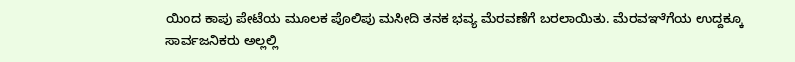ಯಿಂದ ಕಾಪು ಪೇಟೆಯ ಮೂಲಕ ಪೊಲಿಪು ಮಸೀದಿ ತನಕ ಭವ್ಯ ಮೆರವಣೆಗೆ ಬರಲಾಯಿತು. ಮೆರವಞೆಗೆಯ ಉದ್ದಕ್ಕೂ ಸಾರ್ವಜನಿಕರು ಅಲ್ಲಲ್ಲಿ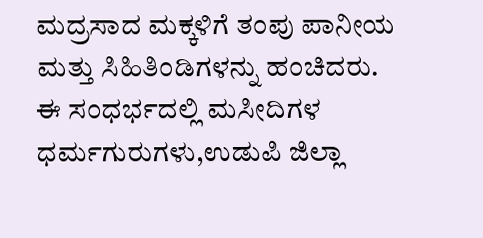ಮದ್ರಸಾದ ಮಕ್ಕಳಿಗೆ ತಂಪು ಪಾನೀಯ ಮತ್ತು ಸಿಹಿತಿಂಡಿಗಳನ್ನು ಹಂಚಿದರು.
ಈ ಸಂಧರ್ಭದಲ್ಲಿ ಮಸೀದಿಗಳ ಧರ್ಮಗುರುಗಳು,ಉಡುಪಿ ಜಿಲ್ಲಾ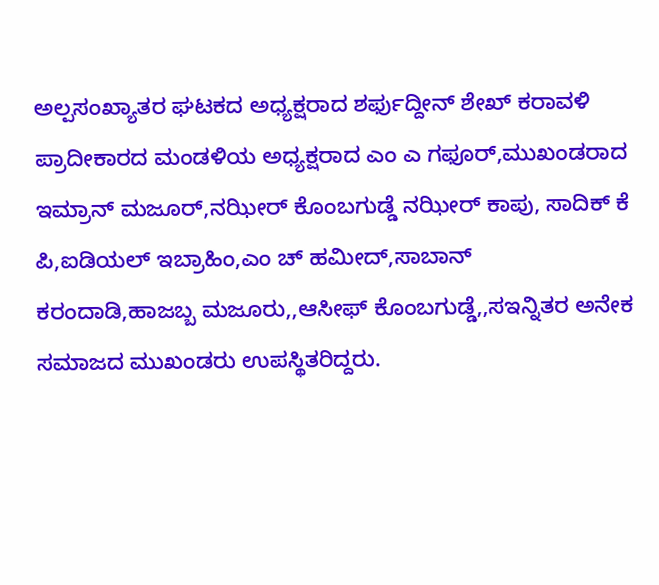ಅಲ್ಪಸಂಖ್ಯಾತರ ಘಟಕದ ಅಧ್ಯಕ್ಷರಾದ ಶರ್ಫುದ್ದೀನ್ ಶೇಖ್ ಕರಾವಳಿ ಪ್ರಾದೀಕಾರದ ಮಂಡಳಿಯ ಅಧ್ಯಕ್ಷರಾದ ಎಂ ಎ ಗಫೂರ್,ಮುಖಂಡರಾದ ಇಮ್ರಾನ್ ಮಜೂರ್,ನಝೀರ್ ಕೊಂಬಗುಡ್ಡೆ ನಝೀರ್ ಕಾಪು, ಸಾದಿಕ್ ಕೆ ಪಿ,ಐಡಿಯಲ್ ಇಬ್ರಾಹಿಂ,ಎಂ ಚ್ ಹಮೀದ್,ಸಾಬಾನ್ ಕರಂದಾಡಿ,ಹಾಜಬ್ಬ ಮಜೂರು,,ಆಸೀಫ್ ಕೊಂಬಗುಡ್ಡೆ,,ಸಇನ್ನಿತರ ಅನೇಕ ಸಮಾಜದ ಮುಖಂಡರು ಉಪಸ್ಥಿತರಿದ್ದರು.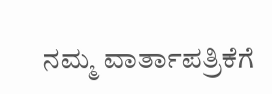ನಮ್ಮ ವಾರ್ತಾಪತ್ರಿಕೆಗೆ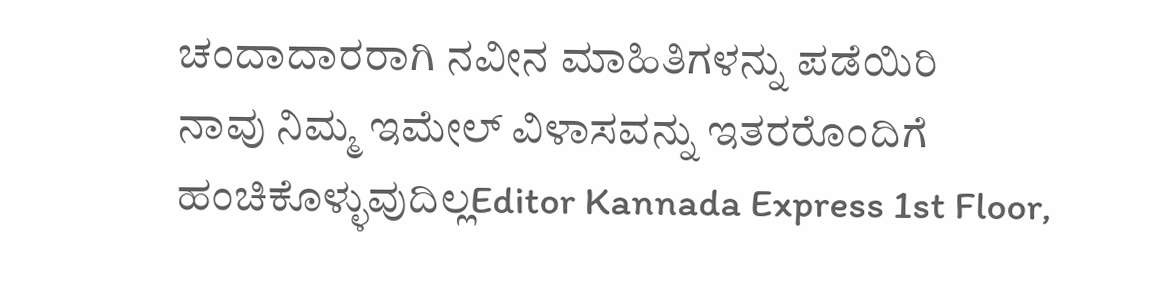ಚಂದಾದಾರರಾಗಿ ನವೀನ ಮಾಹಿತಿಗಳನ್ನು ಪಡೆಯಿರಿ
ನಾವು ನಿಮ್ಮ ಇಮೇಲ್ ವಿಳಾಸವನ್ನು ಇತರರೊಂದಿಗೆ ಹಂಚಿಕೊಳ್ಳುವುದಿಲ್ಲEditor Kannada Express 1st Floor,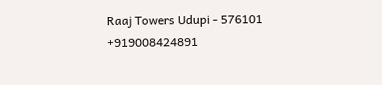Raaj Towers Udupi - 576101
+919008424891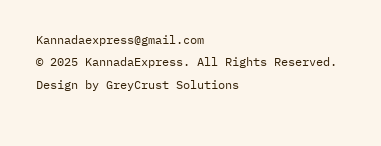Kannadaexpress@gmail.com
© 2025 KannadaExpress. All Rights Reserved.
Design by GreyCrust Solutions